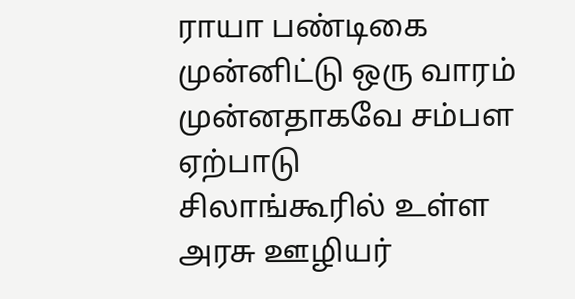ராயா பண்டிகை முன்னிட்டு ஒரு வாரம் முன்னதாகவே சம்பள ஏற்பாடு
சிலாங்கூரில் உள்ள அரசு ஊழியர்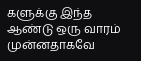களுக்கு இந்த ஆண்டு ஒரு வாரம் முன்னதாகவே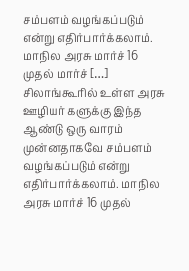சம்பளம் வழங்கப்படும் என்று எதிர்பார்க்கலாம். மாநில அரசு மார்ச் 16 முதல் மார்ச் […]
சிலாங்கூரில் உள்ள அரசு ஊழியர் களுக்கு இந்த ஆண்டு ஒரு வாரம் முன்னதாகவே சம்பளம் வழங்கப்படும் என்று எதிர்பார்க்கலாம். மாநில அரசு மார்ச் 16 முதல்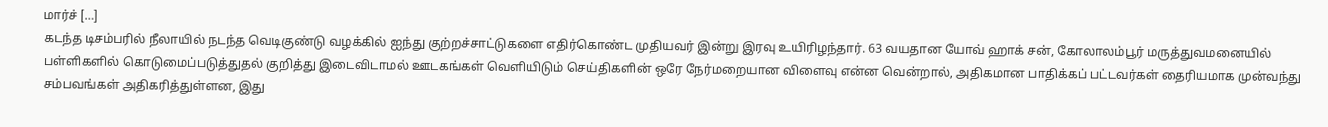மார்ச் […]
கடந்த டிசம்பரில் நீலாயில் நடந்த வெடிகுண்டு வழக்கில் ஐந்து குற்றச்சாட்டுகளை எதிர்கொண்ட முதியவர் இன்று இரவு உயிரிழந்தார். 63 வயதான யோவ் ஹாக் சன், கோலாலம்பூர் மருத்துவமனையில்
பள்ளிகளில் கொடுமைப்படுத்துதல் குறித்து இடைவிடாமல் ஊடகங்கள் வெளியிடும் செய்திகளின் ஒரே நேர்மறையான விளைவு என்ன வென்றால், அதிகமான பாதிக்கப் பட்டவர்கள் தைரியமாக முன்வந்து சம்பவங்கள் அதிகரித்துள்ளன, இது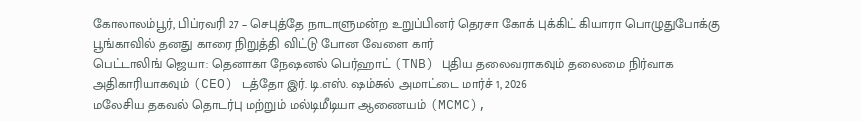கோலாலம்பூர், பிப்ரவரி 27 – செபுத்தே நாடாளுமன்ற உறுப்பினர் தெரசா கோக் புக்கிட் கியாரா பொழுதுபோக்கு பூங்காவில் தனது காரை நிறுத்தி விட்டு போன வேளை கார்
பெட்டாலிங் ஜெயா: தெனாகா நேஷனல் பெர்ஹாட் (TNB) புதிய தலைவராகவும் தலைமை நிர்வாக அதிகாரியாகவும் (CEO) டத்தோ இர். டி.எஸ். ஷம்சுல் அமாட்டை மார்ச் 1, 2026
மலேசிய தகவல் தொடர்பு மற்றும் மல்டிமீடியா ஆணையம் (MCMC),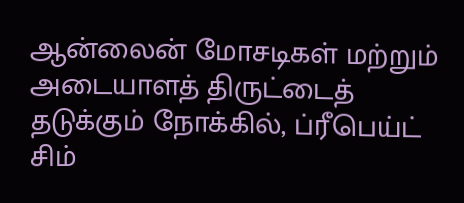ஆன்லைன் மோசடிகள் மற்றும் அடையாளத் திருட்டைத் தடுக்கும் நோக்கில், ப்ரீபெய்ட் சிம்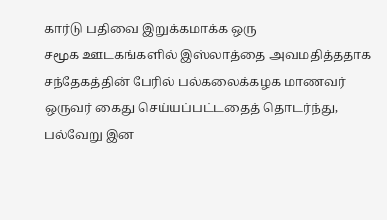கார்டு பதிவை இறுக்கமாக்க ஒரு
சமூக ஊடகங்களில் இஸ்லாத்தை அவமதித்ததாக சந்தேகத்தின் பேரில் பல்கலைக்கழக மாணவர் ஒருவர் கைது செய்யப்பட்டதைத் தொடர்ந்து, பல்வேறு இன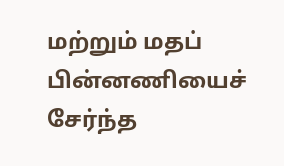மற்றும் மதப் பின்னணியைச் சேர்ந்த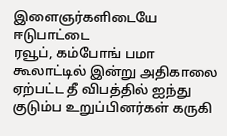இளைஞர்களிடையே ஈடுபாட்டை
ரவூப், கம்போங் பமா கூலாட்டில் இன்று அதிகாலை ஏற்பட்ட தீ விபத்தில் ஐந்து குடும்ப உறுப்பினர்கள் கருகி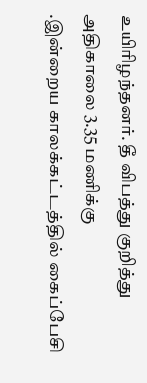உயிரிழந்தனர். தீ விபத்து குறித்து அதிகாலை 3.35 மணிக்கு
.இன்றைய காலக்கட்டத்தில் கைப்பேசி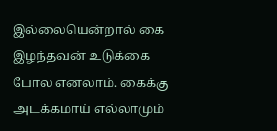இல்லையென்றால் கை இழந்தவன் உடுக்கை போல எனலாம். கைக்கு அடக்கமாய் எல்லாமும்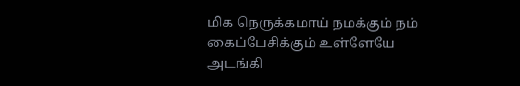மிக நெருக்கமாய் நமக்கும் நம் கைப்பேசிக்கும் உள்ளேயே அடங்கி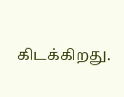கிடக்கிறது.